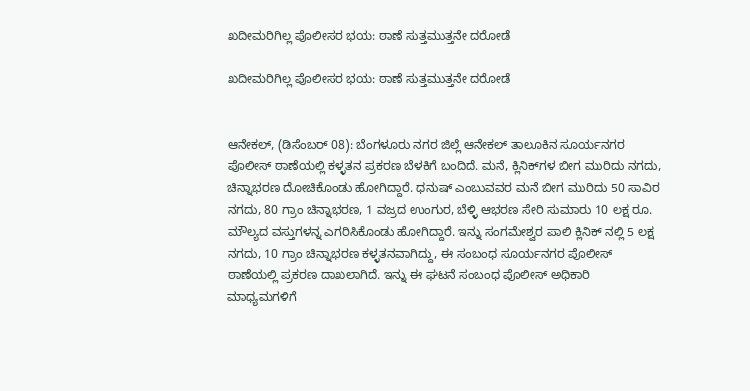ಖದೀಮರಿಗಿಲ್ಲ ಪೊಲೀಸರ ಭಯ: ಠಾಣೆ ಸುತ್ತಮುತ್ತನೇ ದರೋಡೆ

ಖದೀಮರಿಗಿಲ್ಲ ಪೊಲೀಸರ ಭಯ: ಠಾಣೆ ಸುತ್ತಮುತ್ತನೇ ದರೋಡೆ


ಆನೇಕಲ್, (ಡಿಸೆಂಬರ್ 08): ಬೆಂಗಳೂರು ನಗರ ಜಿಲ್ಲೆ ಆನೇಕಲ್ ತಾಲೂಕಿನ ಸೂರ್ಯನಗರ ಪೊಲೀಸ್ ಠಾಣೆಯಲ್ಲಿ ಕಳ್ಳತನ ಪ್ರಕರಣ ಬೆಳಕಿಗೆ ಬಂದಿದೆ. ಮನೆ, ಕ್ಲಿನಿಕ್‌ಗಳ ಬೀಗ ಮುರಿದು ನಗದು, ಚಿನ್ನಾಭರಣ ದೋಚಿಕೊಂಡು ಹೋಗಿದ್ದಾರೆ. ಧನುಷ್ ಎಂಬುವವರ ಮನೆ ಬೀಗ ಮುರಿದು 50 ಸಾವಿರ ನಗದು, 80 ಗ್ರಾಂ ಚಿನ್ನಾಭರಣ, 1 ವಜ್ರದ ಉಂಗುರ, ಬೆಳ್ಳಿ ಆಭರಣ ಸೇರಿ ಸುಮಾರು 10 ಲಕ್ಷ ರೂ. ಮೌಲ್ಯದ ವಸ್ತುಗಳನ್ನ ಎಗರಿಸಿಕೊಂಡು ಹೋಗಿದ್ದಾರೆ. ಇನ್ನು ಸಂಗಮೇಶ್ವರ ಪಾಲಿ ಕ್ಲಿನಿಕ್ ನಲ್ಲಿ 5 ಲಕ್ಷ ನಗದು, 10 ಗ್ರಾಂ ಚಿನ್ನಾಭರಣ ಕಳ್ಳತನವಾಗಿದ್ದು, ಈ ಸಂಬಂಧ ಸೂರ್ಯನಗರ ಪೊಲೀಸ್ ಠಾಣೆಯಲ್ಲಿ ಪ್ರಕರಣ ದಾಖಲಾಗಿದೆ. ಇನ್ನು ಈ ಘಟನೆ ಸಂಬಂಧ ಪೊಲೀಸ್ ಅಧಿಕಾರಿ ಮಾಧ್ಯಮಗಳಿಗೆ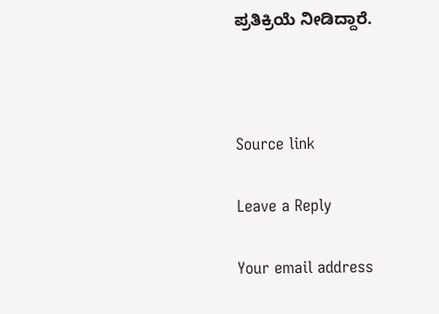ಪ್ರತಿಕ್ರಿಯೆ ನೀಡಿದ್ದಾರೆ.



Source link

Leave a Reply

Your email address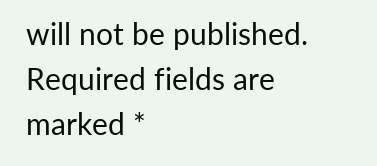will not be published. Required fields are marked *